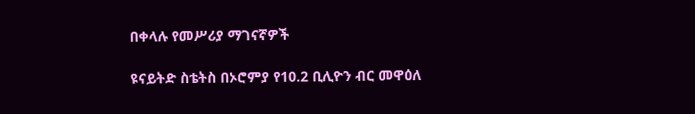በቀላሉ የመሥሪያ ማገናኛዎች

ዩናይትድ ስቴትስ በኦሮምያ የ10.2 ቢሊዮን ብር መዋዕለ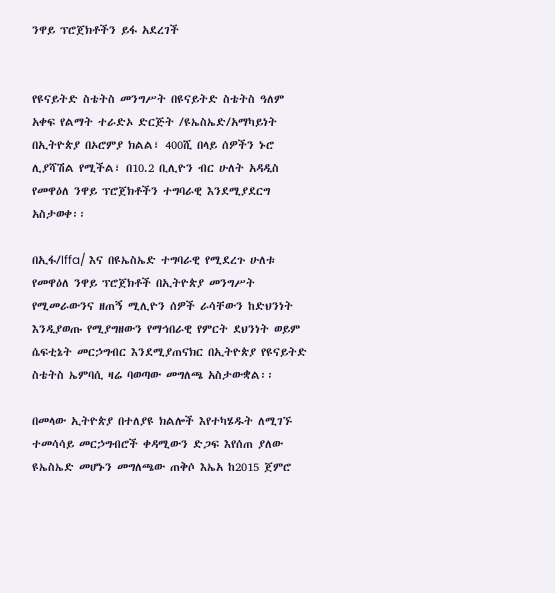ንዋይ ፕሮጀክቶችን ይፋ አደረገች


የዩናይትድ ስቴትስ መንግሥት በዩናይትድ ስቴትስ ዓለም አቀፍ የልማት ተራድኦ ድርጅት /ዩኤስኤድ/አማካይነት በኢትዮጵያ በኦሮምያ ክልል፣ 400ሺ በላይ ሰዎችን ኑሮ ሊያሻሽል የሚችል፣ በ10.2 ቢሊዮን ብር ሁለት አዳዲስ የመዋዕለ ንዋይ ፕሮጀክቶችን ተግባራዊ እንደሚያደርግ አስታወቀ፡፡

በኢፋ/Iffa/ እና በዩኤስኤድ ተግባራዊ የሚደረጉ ሁለቱ የመዋዕለ ንዋይ ፕሮጀክቶች በኢትዮጵያ መንግሥት የሚመራውንና ዘጠኝ ሚሊዮን ሰዎች ራሳቸውን ከድህንነት እንዲያወጡ የሚያግዘውን የማኅበራዊ የምርት ደህንነት ወይም ሴፍቲኔት መርኃግብር እንደሚያጠናክር በኢትዮጵያ የዩናይትድ ስቴትስ ኤምባሲ ዛሬ ባወጣው መግለጫ አስታውቋል፡፡

በመላው ኢትዮጵያ በተለያዩ ክልሎች እየተካሄዱት ለሚገኙ ተመሳሳይ መርኃግብሮች ቀዳሚውን ድጋፍ እየሰጠ ያለው ዩኤስኤድ መሆኑን መግለጫው ጠቅሶ እኤአ ከ2015 ጀምሮ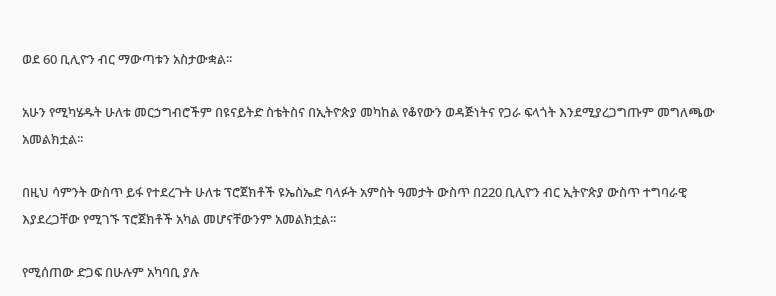ወደ 60 ቢሊዮን ብር ማውጣቱን አስታውቋል፡፡

አሁን የሚካሄዱት ሁለቱ መርኃግብሮችም በዩናይትድ ስቴትስና በኢትዮጵያ መካከል የቆየውን ወዳጅነትና የጋራ ፍላጎት እንደሚያረጋግጡም መግለጫው አመልክቷል፡፡

በዚህ ሳምንት ውስጥ ይፋ የተደረጉት ሁለቱ ፕሮጀክቶች ዩኤስኤድ ባላፉት አምስት ዓመታት ውስጥ በ220 ቢሊዮን ብር ኢትዮጵያ ውስጥ ተግባራዊ እያደረጋቸው የሚገኙ ፕሮጀክቶች አካል መሆናቸውንም አመልክቷል፡፡

የሚሰጠው ድጋፍ በሁሉም አካባቢ ያሉ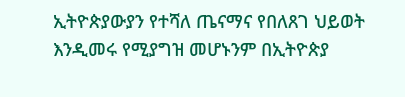ኢትዮጵያውያን የተሻለ ጤናማና የበለጸገ ህይወት እንዲመሩ የሚያግዝ መሆኑንም በኢትዮጵያ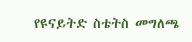የዩናይትድ ስቴትስ መግለጫ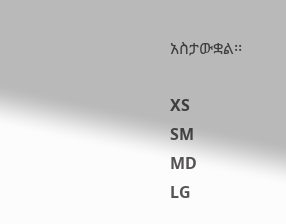አስታውቋል፡፡

XS
SM
MD
LG